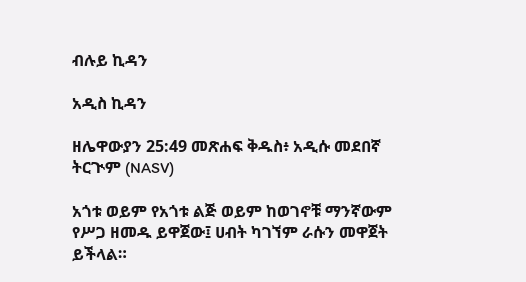ብሉይ ኪዳን

አዲስ ኪዳን

ዘሌዋውያን 25:49 መጽሐፍ ቅዱስ፥ አዲሱ መደበኛ ትርጒም (NASV)

አጎቱ ወይም የአጎቱ ልጅ ወይም ከወገኖቹ ማንኛውም የሥጋ ዘመዱ ይዋጀው፤ ሀብት ካገኘም ራሱን መዋጀት ይችላል።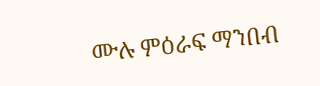ሙሉ ምዕራፍ ማንበብ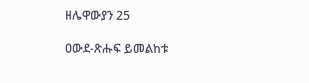ዘሌዋውያን 25

ዐውደ-ጽሑፍ ይመልከቱ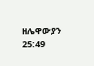ዘሌዋውያን 25:49